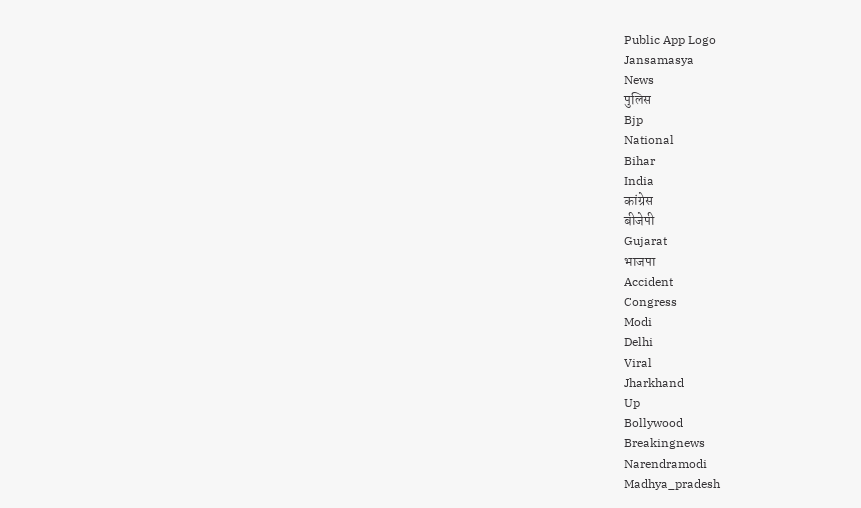Public App Logo
Jansamasya
News
पुलिस
Bjp
National
Bihar
India
कांग्रेस
बीजेपी
Gujarat
भाजपा
Accident
Congress
Modi
Delhi
Viral
Jharkhand
Up
Bollywood
Breakingnews
Narendramodi
Madhya_pradesh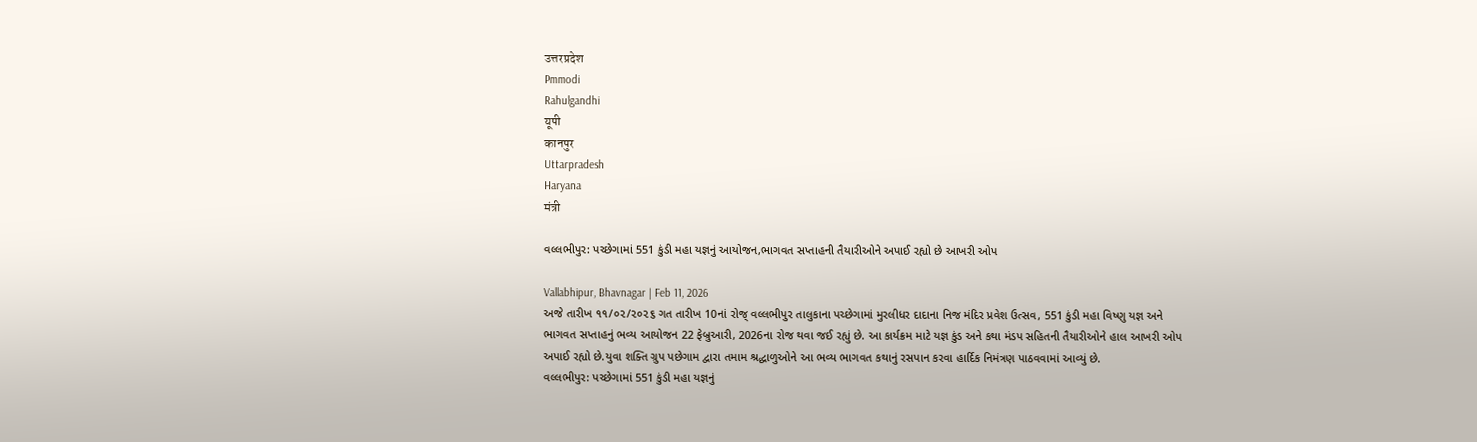उत्तरप्रदेश
Pmmodi
Rahulgandhi
यूपी
कानपुर
Uttarpradesh
Haryana
मंत्री

વલ્લભીપુર: પચ્છેગામાં 551 કુંડી મહા યજ્ઞનું આયોજન,ભાગવત સપ્તાહની તૈયારીઓને અપાઈ રહ્યો છે આખરી ઓપ

Vallabhipur, Bhavnagar | Feb 11, 2026
અજે તારીખ ૧૧/૦૨/૨૦૨૬ ગત તારીખ 10નાં રોજ્ વલ્લભીપુર તાલુકાના પચ્છેગામાં મુરલીધર દાદાના નિજ મંદિર પ્રવેશ ઉત્સવ, 551 કુંડી મહા વિષ્ણુ યજ્ઞ અને ભાગવત સપ્તાહનું ભવ્ય આયોજન 22 ફેબ્રુઆરી, 2026ના રોજ થવા જઈ રહ્યું છે. આ કાર્યક્રમ માટે યજ્ઞ કુંડ અને કથા મંડપ સહિતની તૈયારીઓને હાલ આખરી ઓપ અપાઈ રહ્યો છે.યુવા શક્તિ ગ્રુપ પછેગામ દ્વારા તમામ શ્રદ્ધાળુઓને આ ભવ્ય ભાગવત કથાનું રસપાન કરવા હાર્દિક નિમંત્રણ પાઠવવામાં આવ્યું છે.
વલ્લભીપુર: પચ્છેગામાં 551 કુંડી મહા યજ્ઞનું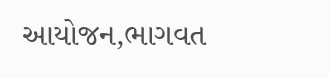આયોજન,ભાગવત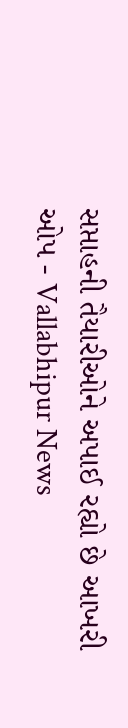સપ્તાહની તૈયારીઓને અપાઈ રહ્યો છે આખરી ઓપ - Vallabhipur News